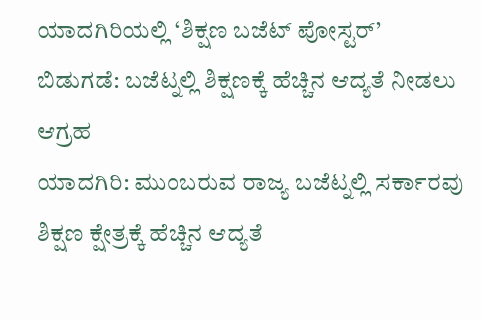ಯಾದಗಿರಿಯಲ್ಲಿ ‘ಶಿಕ್ಷಣ ಬಜೆಟ್ ಪೋಸ್ಟರ್’ ಬಿಡುಗಡೆ: ಬಜೆಟ್ನಲ್ಲಿ ಶಿಕ್ಷಣಕ್ಕೆ ಹೆಚ್ಚಿನ ಆದ್ಯತೆ ನೀಡಲು ಆಗ್ರಹ
ಯಾದಗಿರಿ: ಮುಂಬರುವ ರಾಜ್ಯ ಬಜೆಟ್ನಲ್ಲಿ ಸರ್ಕಾರವು ಶಿಕ್ಷಣ ಕ್ಷೇತ್ರಕ್ಕೆ ಹೆಚ್ಚಿನ ಆದ್ಯತೆ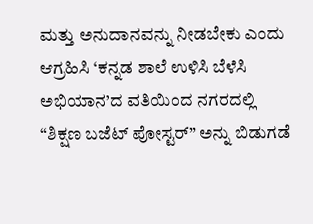ಮತ್ತು ಅನುದಾನವನ್ನು ನೀಡಬೇಕು ಎಂದು ಆಗ್ರಹಿಸಿ ‘ಕನ್ನಡ ಶಾಲೆ ಉಳಿಸಿ ಬೆಳೆಸಿ ಅಭಿಯಾನ’ದ ವತಿಯಿಂದ ನಗರದಲ್ಲಿ “ಶಿಕ್ಷಣ ಬಜೆಟ್ ಪೋಸ್ಟರ್” ಅನ್ನು ಬಿಡುಗಡೆ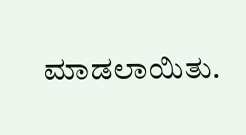ಮಾಡಲಾಯಿತು.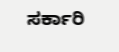ಸರ್ಕಾರಿ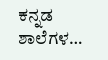ಕನ್ನಡ ಶಾಲೆಗಳ…